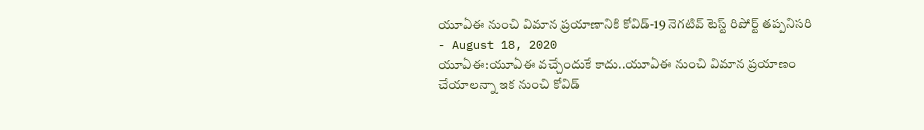యూఏఈ నుంచి విమాన ప్రయాణానికి కోవిడ్-19 నెగటివ్ టెస్ట్ రిపోర్ట్ తప్పనిసరి
- August 18, 2020
యూఏఈ:యూఏఈ వచ్చేందుకే కాదు..యూఏఈ నుంచి విమాన ప్రయాణం చేయాలన్నా ఇక నుంచి కోవిడ్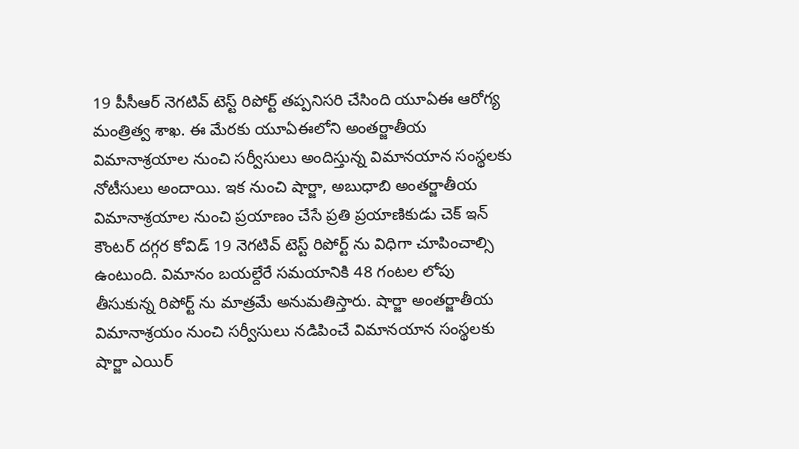19 పీసీఆర్ నెగటివ్ టెస్ట్ రిపోర్ట్ తప్పనిసరి చేసింది యూఏఈ ఆరోగ్య మంత్రిత్వ శాఖ. ఈ మేరకు యూఏఈలోని అంతర్జాతీయ విమానాశ్రయాల నుంచి సర్వీసులు అందిస్తున్న విమానయాన సంస్థలకు నోటీసులు అందాయి. ఇక నుంచి షార్జా, అబుధాబి అంతర్జాతీయ విమానాశ్రయాల నుంచి ప్రయాణం చేసే ప్రతి ప్రయాణికుడు చెక్ ఇన్ కౌంటర్ దగ్గర కోవిడ్ 19 నెగటివ్ టెస్ట్ రిపోర్ట్ ను విధిగా చూపించాల్సి ఉంటుంది. విమానం బయల్దేరే సమయానికి 48 గంటల లోపు తీసుకున్న రిపోర్ట్ ను మాత్రమే అనుమతిస్తారు. షార్జా అంతర్జాతీయ విమానాశ్రయం నుంచి సర్వీసులు నడిపించే విమానయాన సంస్థలకు షార్జా ఎయిర్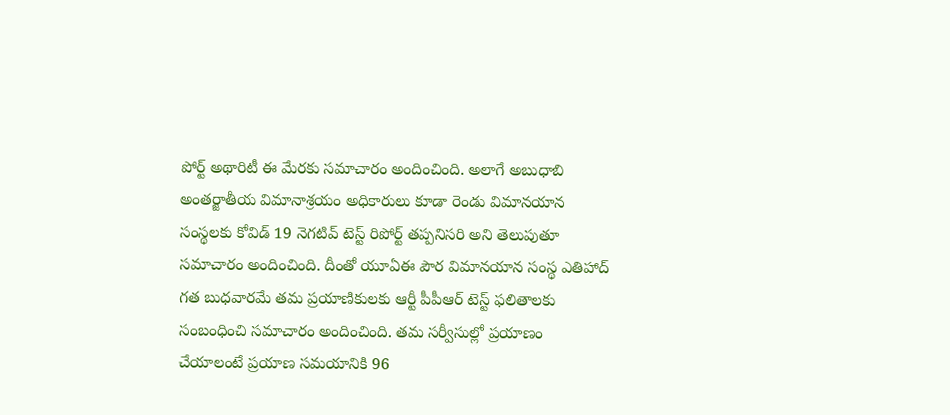పోర్ట్ అథారిటీ ఈ మేరకు సమాచారం అందించింది. అలాగే అబుధాబి అంతర్జాతీయ విమానాశ్రయం అధికారులు కూడా రెండు విమానయాన సంస్థలకు కోవిడ్ 19 నెగటివ్ టెస్ట్ రిపోర్ట్ తప్పనిసరి అని తెలుపుతూ సమాచారం అందించింది. దీంతో యూఏఈ పౌర విమానయాన సంస్థ ఎతిహాద్ గత బుధవారమే తమ ప్రయాణికులకు ఆర్టీ పీపీఆర్ టెస్ట్ ఫలితాలకు సంబంధించి సమాచారం అందించింది. తమ సర్వీసుల్లో ప్రయాణం చేయాలంటే ప్రయాణ సమయానికి 96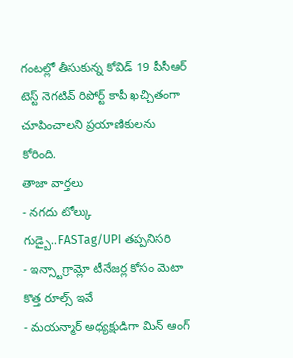గంటల్లో తీసుకున్న కోవిడ్ 19 పీసీఆర్ టెస్ట్ నెగటివ్ రిపోర్ట్ కాపీ ఖచ్చితంగా చూపించాలని ప్రయాణికులను కోరింది.
తాజా వార్తలు
- నగదు టోల్కు గుడ్బై..FASTag/UPI తప్పనిసరి
- ఇన్స్టాగ్రామ్లో టీనేజర్ల కోసం మెటా కొత్త రూల్స్ ఇవే
- మయన్మార్ అధ్యక్షుడిగా మిన్ ఆంగ్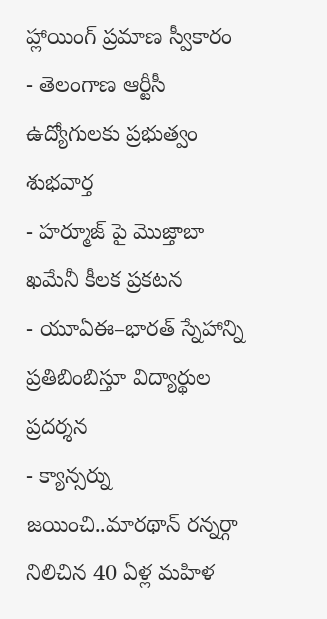హ్లాయింగ్ ప్రమాణ స్వీకారం
- తెలంగాణ ఆర్టీసీ ఉద్యోగులకు ప్రభుత్వం శుభవార్త
- హర్మూజ్ పై మొజ్తాబా ఖమేనీ కీలక ప్రకటన
- యూఏఈ–భారత్ స్నేహాన్ని ప్రతిబింబిస్తూ విద్యార్థుల ప్రదర్శన
- క్యాన్సర్ను జయించి..మారథాన్ రన్నర్గా నిలిచిన 40 ఏళ్ల మహిళ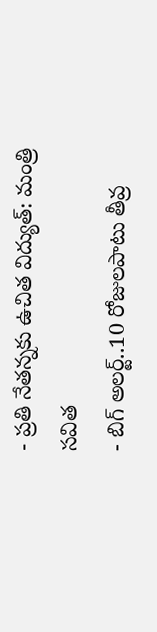- ప్రతి నేతన్నకు ఉచిత విద్యుత్: మంత్రి సవిత
- బిగ్ అలర్ట్..10 రోజులపాటు తీవ్ర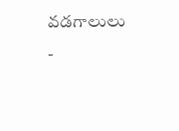వడగాలులు
-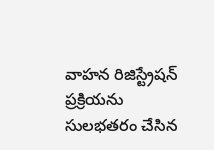వాహన రిజిస్ట్రేషన్ ప్రక్రియను సులభతరం చేసిన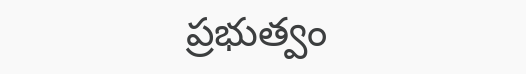ప్రభుత్వం